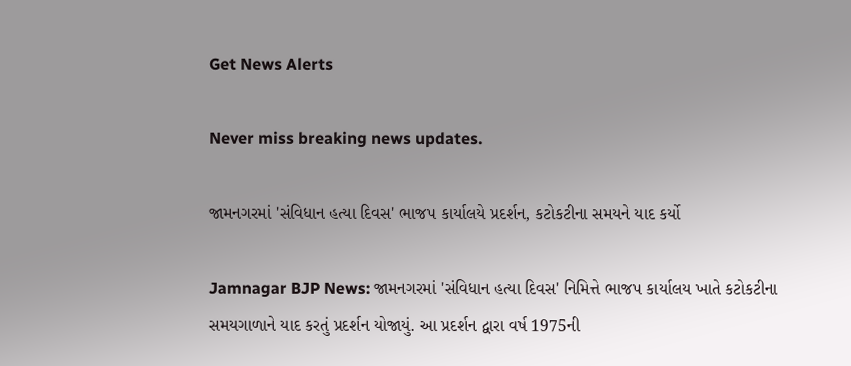Get News Alerts

Never miss breaking news updates.

જામનગરમાં 'સંવિધાન હત્યા દિવસ' ભાજપ કાર્યાલયે પ્રદર્શન, કટોકટીના સમયને યાદ કર્યો

Jamnagar BJP News: જામનગરમાં 'સંવિધાન હત્યા દિવસ' નિમિત્તે ભાજપ કાર્યાલય ખાતે કટોકટીના સમયગાળાને યાદ કરતું પ્રદર્શન યોજાયું. આ પ્રદર્શન દ્વારા વર્ષ 1975ની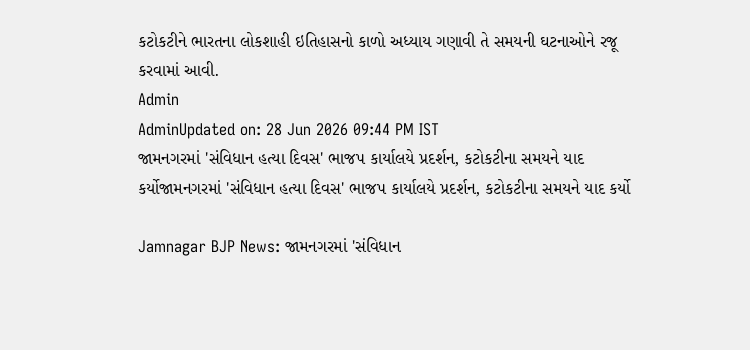કટોકટીને ભારતના લોકશાહી ઇતિહાસનો કાળો અધ્યાય ગણાવી તે સમયની ઘટનાઓને રજૂ કરવામાં આવી.
Admin
AdminUpdated on: 28 Jun 2026 09:44 PM IST
જામનગરમાં 'સંવિધાન હત્યા દિવસ' ભાજપ કાર્યાલયે પ્રદર્શન, કટોકટીના સમયને યાદ કર્યોજામનગરમાં 'સંવિધાન હત્યા દિવસ' ભાજપ કાર્યાલયે પ્રદર્શન, કટોકટીના સમયને યાદ કર્યો

Jamnagar BJP News: જામનગરમાં 'સંવિધાન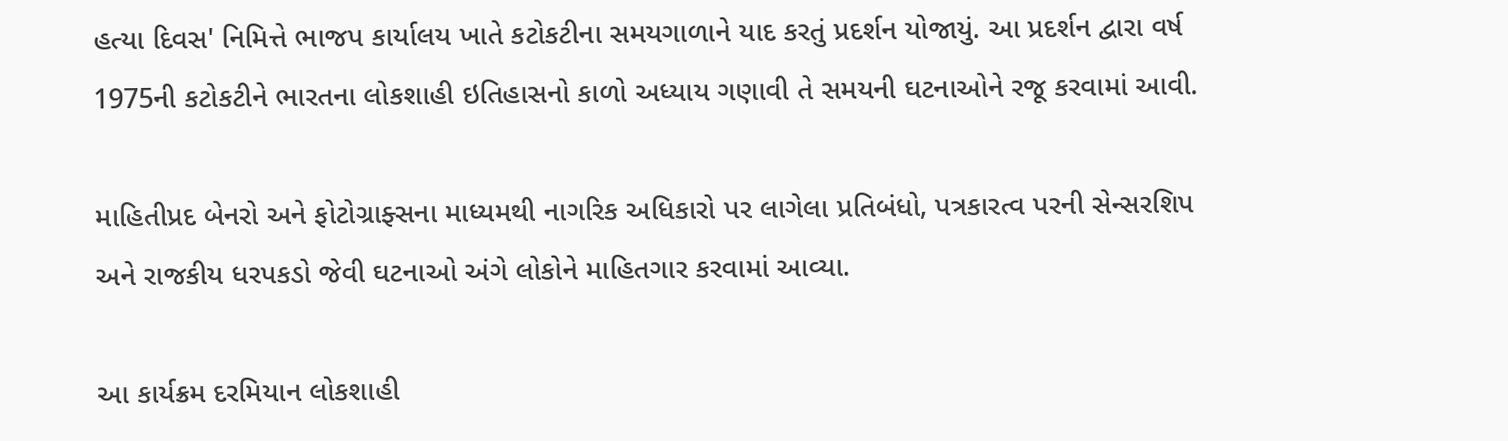હત્યા દિવસ' નિમિત્તે ભાજપ કાર્યાલય ખાતે કટોકટીના સમયગાળાને યાદ કરતું પ્રદર્શન યોજાયું. આ પ્રદર્શન દ્વારા વર્ષ 1975ની કટોકટીને ભારતના લોકશાહી ઇતિહાસનો કાળો અધ્યાય ગણાવી તે સમયની ઘટનાઓને રજૂ કરવામાં આવી.

માહિતીપ્રદ બેનરો અને ફોટોગ્રાફ્સના માધ્યમથી નાગરિક અધિકારો પર લાગેલા પ્રતિબંધો, પત્રકારત્વ પરની સેન્સરશિપ અને રાજકીય ધરપકડો જેવી ઘટનાઓ અંગે લોકોને માહિતગાર કરવામાં આવ્યા.

આ કાર્યક્રમ દરમિયાન લોકશાહી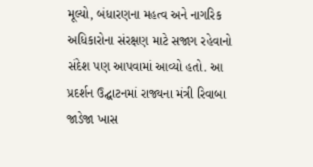મૂલ્યો, બંધારણના મહત્વ અને નાગરિક અધિકારોના સંરક્ષણ માટે સજાગ રહેવાનો સંદેશ પણ આપવામાં આવ્યો હતો. આ પ્રદર્શન ઉદ્ઘાટનમાં રાજ્યના મંત્રી રિવાબા જાડેજા ખાસ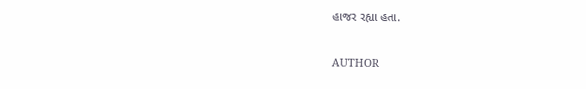હાજર રહ્યા હતા.


AUTHOR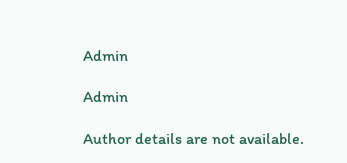Admin

Admin

Author details are not available.